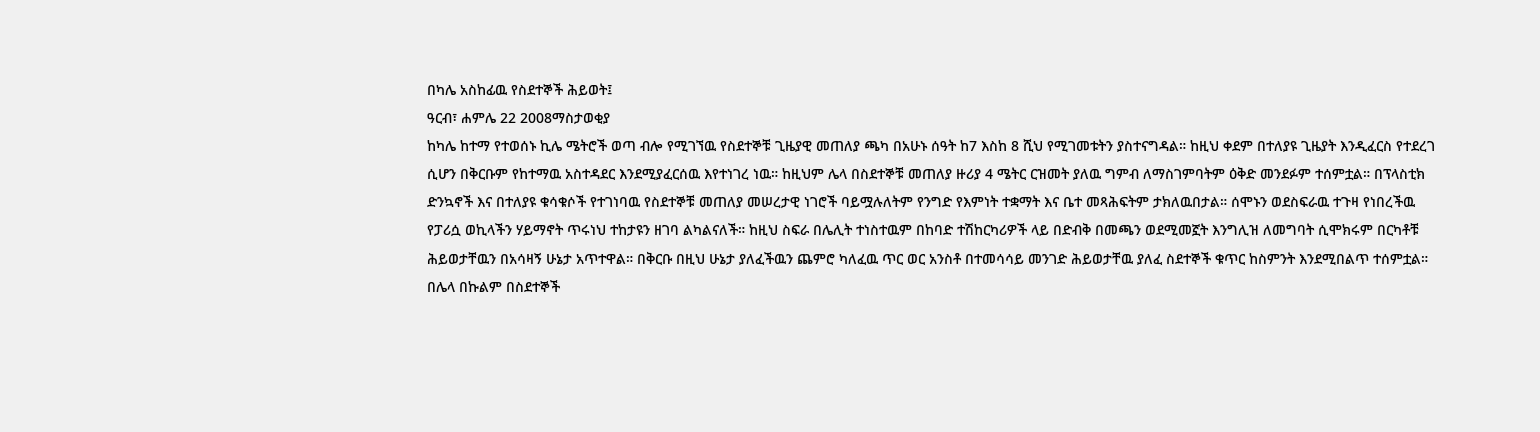በካሌ አስከፊዉ የስደተኞች ሕይወት፤
ዓርብ፣ ሐምሌ 22 2008ማስታወቂያ
ከካሌ ከተማ የተወሰኑ ኪሌ ሜትሮች ወጣ ብሎ የሚገኘዉ የስደተኞቹ ጊዜያዊ መጠለያ ጫካ በአሁኑ ሰዓት ከ7 እስከ 8 ሺህ የሚገመቱትን ያስተናግዳል። ከዚህ ቀደም በተለያዩ ጊዜያት እንዲፈርስ የተደረገ ሲሆን በቅርቡም የከተማዉ አስተዳደር እንደሚያፈርሰዉ እየተነገረ ነዉ። ከዚህም ሌላ በስደተኞቹ መጠለያ ዙሪያ 4 ሜትር ርዝመት ያለዉ ግምብ ለማስገምባትም ዕቅድ መንደፉም ተሰምቷል። በፕላስቲክ ድንኳኖች እና በተለያዩ ቁሳቁሶች የተገነባዉ የስደተኞቹ መጠለያ መሠረታዊ ነገሮች ባይሟሉለትም የንግድ የእምነት ተቋማት እና ቤተ መጻሕፍትም ታክለዉበታል። ሰሞኑን ወደስፍራዉ ተጉዛ የነበረችዉ የፓሪሷ ወኪላችን ሃይማኖት ጥሩነህ ተከታዩን ዘገባ ልካልናለች። ከዚህ ስፍራ በሌሊት ተነስተዉም በከባድ ተሽከርካሪዎች ላይ በድብቅ በመጫን ወደሚመኟት እንግሊዝ ለመግባት ሲሞክሩም በርካቶቹ ሕይወታቸዉን በአሳዛኝ ሁኔታ አጥተዋል። በቅርቡ በዚህ ሁኔታ ያለፈችዉን ጨምሮ ካለፈዉ ጥር ወር አንስቶ በተመሳሳይ መንገድ ሕይወታቸዉ ያለፈ ስደተኞች ቁጥር ከስምንት እንደሚበልጥ ተሰምቷል። በሌላ በኩልም በስደተኞች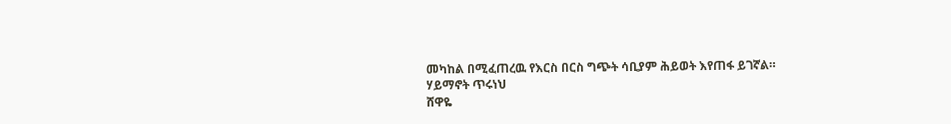መካከል በሚፈጠረዉ የእርስ በርስ ግጭት ሳቢያም ሕይወት እየጠፋ ይገኛል።
ሃይማኖት ጥሩነህ
ሸዋዬ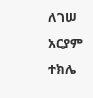ለገሠ
አርያም ተክሌ